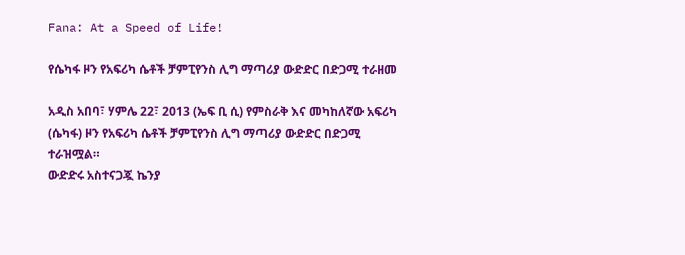Fana: At a Speed of Life!

የሴካፋ ዞን የአፍሪካ ሴቶች ቻምፒየንስ ሊግ ማጣሪያ ውድድር በድጋሚ ተራዘመ

አዲስ አበባ፣ ሃምሌ 22፣ 2013 (ኤፍ ቢ ሲ) የምስራቅ እና መካከለኛው አፍሪካ (ሴካፋ) ዞን የአፍሪካ ሴቶች ቻምፒየንስ ሊግ ማጣሪያ ውድድር በድጋሚ ተራዝሟል።
ውድድሩ አስተናጋጇ ኬንያ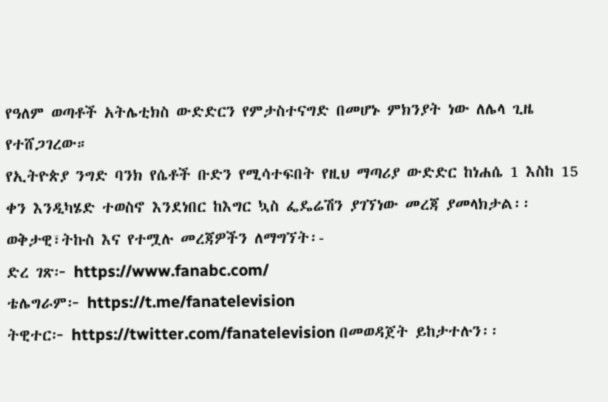የዓለም ወጣቶች አትሌቲክስ ውድድርን የምታስተናግድ በመሆኑ ምክንያት ነው ለሌላ ጊዜ የተሸጋገረው።
የኢትዮጵያ ንግድ ባንክ የሴቶች ቡድን የሚሳተፍበት የዚህ ማጣሪያ ውድድር ከነሐሴ 1 እስከ 15 ቀን እንዲካሄድ ተወስኖ እንደነበር ከእግር ኳስ ፌዴሬሽን ያገኘነው መረጃ ያመላክታል፡፡
ወቅታዊ፣ትኩስ እና የተሟሉ መረጃዎችን ለማግኘት፡-
ድረ ገጽ፦ https://www.fanabc.com/
ቴሌግራም፦ https://t.me/fanatelevision
ትዊተር፦ https://twitter.com/fanatelevision በመወዳጀት ይከታተሉን፡፡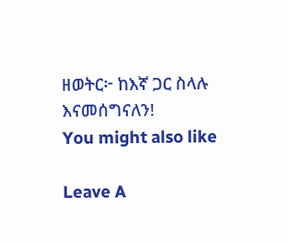ዘወትር፦ ከእኛ ጋር ስላሉ እናመሰግናለን!
You might also like

Leave A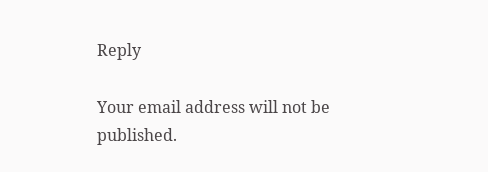Reply

Your email address will not be published.